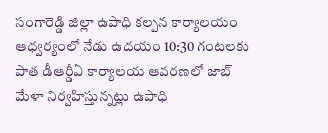సంగారెడ్డి జిల్లా ఉపాధి కల్పన కార్యాలయం ఆధ్వర్యంలో నేడు ఉదయం 10:30 గంటలకు పాత డీఆర్డీఏ కార్యాలయ ఆవరణలో జాబ్ మేళా నిర్వహిస్తున్నట్లు ఉపాధి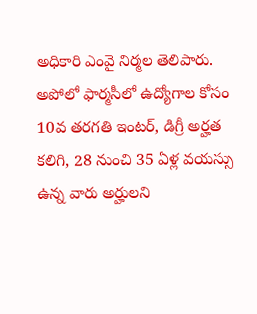అధికారి ఎంవై నిర్మల తెలిపారు. అపోలో ఫార్మసీలో ఉద్యోగాల కోసం 10వ తరగతి ఇంటర్, డిగ్రీ అర్హత కలిగి, 28 నుంచి 35 ఏళ్ల వయస్సు ఉన్న వారు అర్హులని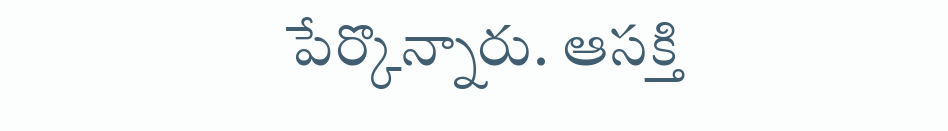పేర్కొన్నారు. ఆసక్తి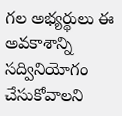గల అభ్యర్థులు ఈ అవకాశాన్ని సద్వినియోగం చేసుకోవాలని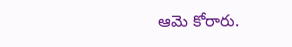ఆమె కోరారు.